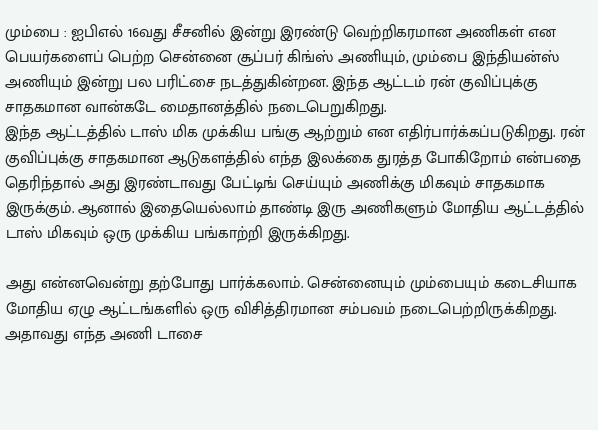மும்பை : ஐபிஎல் 16வது சீசனில் இன்று இரண்டு வெற்றிகரமான அணிகள் என பெயர்களைப் பெற்ற சென்னை சூப்பர் கிங்ஸ் அணியும், மும்பை இந்தியன்ஸ் அணியும் இன்று பல பரிட்சை நடத்துகின்றன. இந்த ஆட்டம் ரன் குவிப்புக்கு சாதகமான வான்கடே மைதானத்தில் நடைபெறுகிறது.
இந்த ஆட்டத்தில் டாஸ் மிக முக்கிய பங்கு ஆற்றும் என எதிர்பார்க்கப்படுகிறது. ரன் குவிப்புக்கு சாதகமான ஆடுகளத்தில் எந்த இலக்கை துரத்த போகிறோம் என்பதை தெரிந்தால் அது இரண்டாவது பேட்டிங் செய்யும் அணிக்கு மிகவும் சாதகமாக இருக்கும். ஆனால் இதையெல்லாம் தாண்டி இரு அணிகளும் மோதிய ஆட்டத்தில் டாஸ் மிகவும் ஒரு முக்கிய பங்காற்றி இருக்கிறது.

அது என்னவென்று தற்போது பார்க்கலாம். சென்னையும் மும்பையும் கடைசியாக மோதிய ஏழு ஆட்டங்களில் ஒரு விசித்திரமான சம்பவம் நடைபெற்றிருக்கிறது. அதாவது எந்த அணி டாசை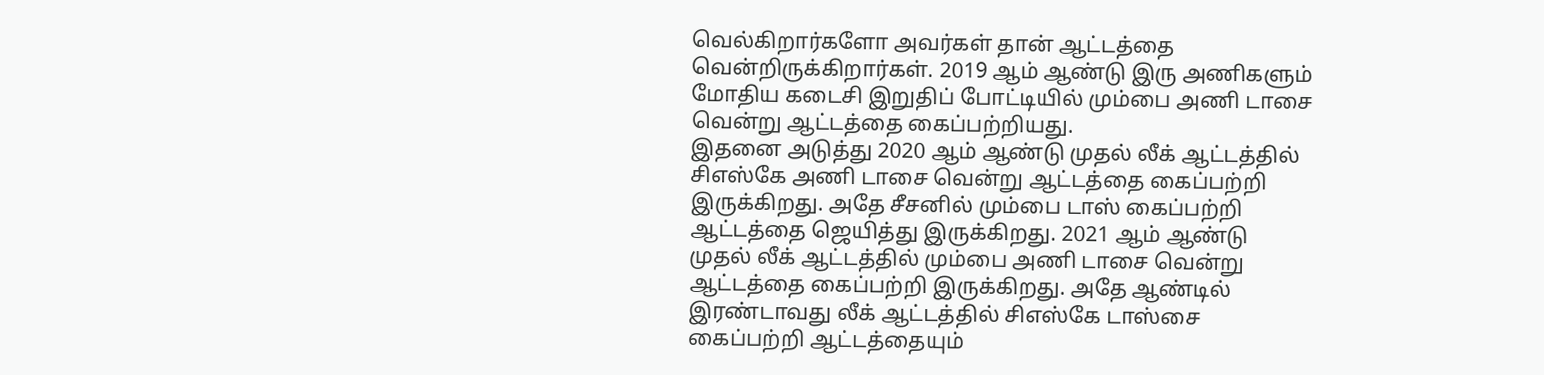வெல்கிறார்களோ அவர்கள் தான் ஆட்டத்தை வென்றிருக்கிறார்கள். 2019 ஆம் ஆண்டு இரு அணிகளும் மோதிய கடைசி இறுதிப் போட்டியில் மும்பை அணி டாசை வென்று ஆட்டத்தை கைப்பற்றியது.
இதனை அடுத்து 2020 ஆம் ஆண்டு முதல் லீக் ஆட்டத்தில் சிஎஸ்கே அணி டாசை வென்று ஆட்டத்தை கைப்பற்றி இருக்கிறது. அதே சீசனில் மும்பை டாஸ் கைப்பற்றி ஆட்டத்தை ஜெயித்து இருக்கிறது. 2021 ஆம் ஆண்டு முதல் லீக் ஆட்டத்தில் மும்பை அணி டாசை வென்று ஆட்டத்தை கைப்பற்றி இருக்கிறது. அதே ஆண்டில் இரண்டாவது லீக் ஆட்டத்தில் சிஎஸ்கே டாஸ்சை கைப்பற்றி ஆட்டத்தையும்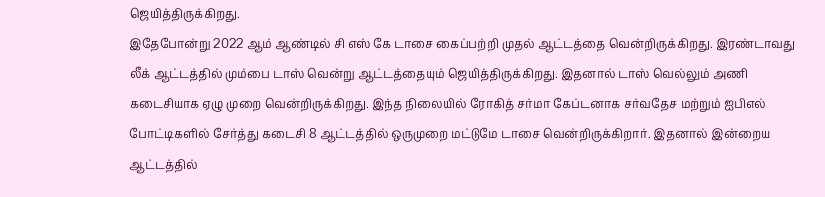ஜெயித்திருக்கிறது.
இதேபோன்று 2022 ஆம் ஆண்டில் சி எஸ் கே டாசை கைப்பற்றி முதல் ஆட்டத்தை வென்றிருக்கிறது. இரண்டாவது லீக் ஆட்டத்தில் மும்பை டாஸ் வென்று ஆட்டத்தையும் ஜெயித்திருக்கிறது. இதனால் டாஸ் வெல்லும் அணி கடைசியாக ஏழு முறை வென்றிருக்கிறது. இந்த நிலையில் ரோகித் சர்மா கேப்டனாக சர்வதேச மற்றும் ஐபிஎல் போட்டிகளில் சேர்த்து கடைசி 8 ஆட்டத்தில் ஒருமுறை மட்டுமே டாசை வென்றிருக்கிறார். இதனால் இன்றைய ஆட்டத்தில்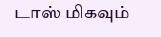டாஸ் மிகவும்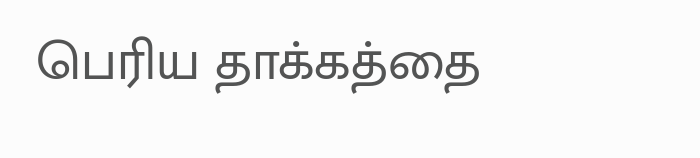பெரிய தாக்கத்தை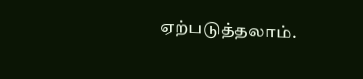ஏற்படுத்தலாம்.